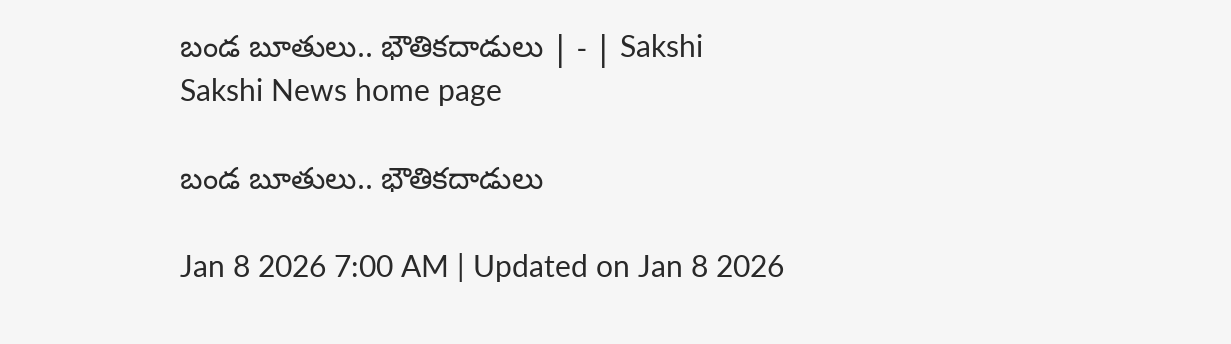బండ బూతులు.. భౌతికదాడులు | - | Sakshi
Sakshi News home page

బండ బూతులు.. భౌతికదాడులు

Jan 8 2026 7:00 AM | Updated on Jan 8 2026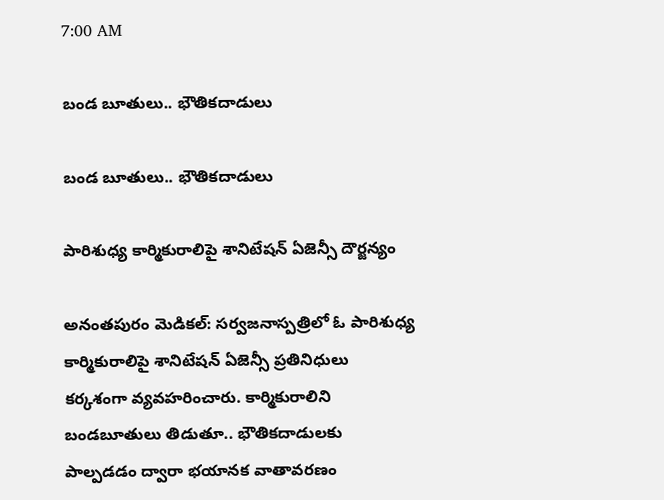7:00 AM

బండ బూతులు.. భౌతికదాడులు

బండ బూతులు.. భౌతికదాడులు

పారిశుధ్య కార్మికురాలిపై శానిటేషన్‌ ఏజెన్సీ దౌర్జన్యం

అనంతపురం మెడికల్‌: సర్వజనాస్పత్రిలో ఓ పారిశుధ్య కార్మికురాలిపై శానిటేషన్‌ ఏజెన్సీ ప్రతినిధులు కర్కశంగా వ్యవహరించారు. కార్మికురాలిని బండబూతులు తిడుతూ.. భౌతికదాడులకు పాల్పడడం ద్వారా భయానక వాతావరణం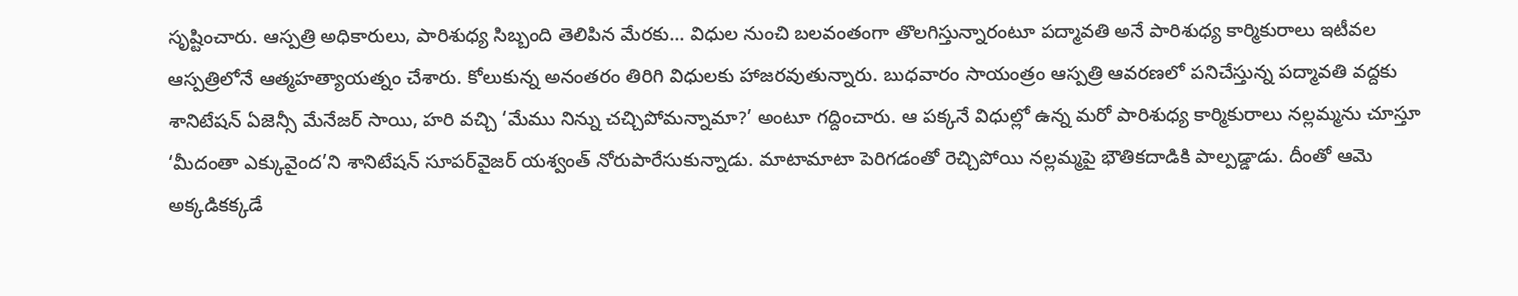సృష్టించారు. ఆస్పత్రి అధికారులు, పారిశుధ్య సిబ్బంది తెలిపిన మేరకు... విధుల నుంచి బలవంతంగా తొలగిస్తున్నారంటూ పద్మావతి అనే పారిశుధ్య కార్మికురాలు ఇటీవల ఆస్పత్రిలోనే ఆత్మహత్యాయత్నం చేశారు. కోలుకున్న అనంతరం తిరిగి విధులకు హాజరవుతున్నారు. బుధవారం సాయంత్రం ఆస్పత్రి ఆవరణలో పనిచేస్తున్న పద్మావతి వద్దకు శానిటేషన్‌ ఏజెన్సీ మేనేజర్‌ సాయి, హరి వచ్చి ‘మేము నిన్ను చచ్చిపోమన్నామా?’ అంటూ గద్దించారు. ఆ పక్కనే విధుల్లో ఉన్న మరో పారిశుధ్య కార్మికురాలు నల్లమ్మను చూస్తూ ‘మీదంతా ఎక్కువైంద’ని శానిటేషన్‌ సూపర్‌వైజర్‌ యశ్వంత్‌ నోరుపారేసుకున్నాడు. మాటామాటా పెరిగడంతో రెచ్చిపోయి నల్లమ్మపై భౌతికదాడికి పాల్పడ్డాడు. దీంతో ఆమె అక్కడికక్కడే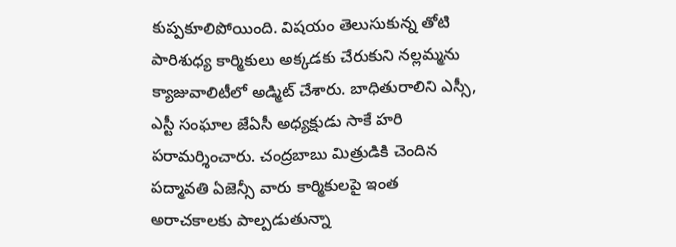కుప్పకూలిపోయింది. విషయం తెలుసుకున్న తోటి పారిశుధ్య కార్మికులు అక్కడకు చేరుకుని నల్లమ్మను క్యాజువాలిటీలో అడ్మిట్‌ చేశారు. బాధితురాలిని ఎస్సీ, ఎస్టీ సంఘాల జేఏసీ అధ్యక్షుడు సాకే హరి పరామర్శించారు. చంద్రబాబు మిత్రుడికి చెందిన పద్మావతి ఏజెన్సీ వారు కార్మికులపై ఇంత అరాచకాలకు పాల్పడుతున్నా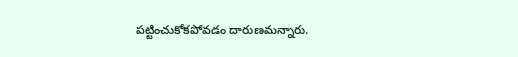పట్టించుకోకపోవడం దారుణమన్నారు.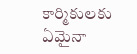కార్మికులకు ఏమైనా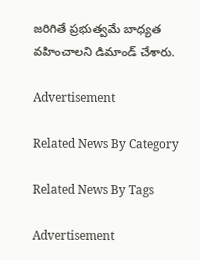జరిగితే ప్రభుత్వమే బాధ్యత వహించాలని డిమాండ్‌ చేశారు.

Advertisement

Related News By Category

Related News By Tags

Advertisement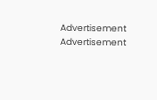Advertisement
Advertisement